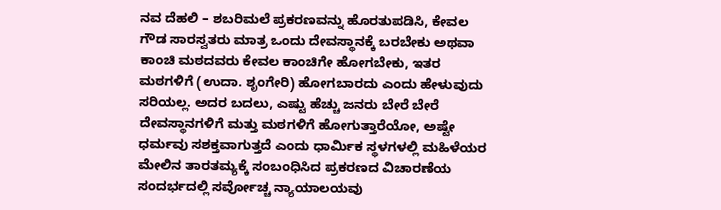ನವ ದೆಹಲಿ – ಶಬರಿಮಲೆ ಪ್ರಕರಣವನ್ನು ಹೊರತುಪಡಿಸಿ, ಕೇವಲ ಗೌಡ ಸಾರಸ್ವತರು ಮಾತ್ರ ಒಂದು ದೇವಸ್ಥಾನಕ್ಕೆ ಬರಬೇಕು ಅಥವಾ ಕಾಂಚಿ ಮಠದವರು ಕೇವಲ ಕಾಂಚಿಗೇ ಹೋಗಬೇಕು, ಇತರ ಮಠಗಳಿಗೆ (ಉದಾ. ಶೃಂಗೇರಿ) ಹೋಗಬಾರದು ಎಂದು ಹೇಳುವುದು ಸರಿಯಲ್ಲ. ಅದರ ಬದಲು, ಎಷ್ಟು ಹೆಚ್ಚು ಜನರು ಬೇರೆ ಬೇರೆ ದೇವಸ್ಥಾನಗಳಿಗೆ ಮತ್ತು ಮಠಗಳಿಗೆ ಹೋಗುತ್ತಾರೆಯೋ, ಅಷ್ಟೇ ಧರ್ಮವು ಸಶಕ್ತವಾಗುತ್ತದೆ ಎಂದು ಧಾರ್ಮಿಕ ಸ್ಥಳಗಳಲ್ಲಿ ಮಹಿಳೆಯರ ಮೇಲಿನ ತಾರತಮ್ಯಕ್ಕೆ ಸಂಬಂಧಿಸಿದ ಪ್ರಕರಣದ ವಿಚಾರಣೆಯ ಸಂದರ್ಭದಲ್ಲಿ ಸರ್ವೋಚ್ಚ ನ್ಯಾಯಾಲಯವು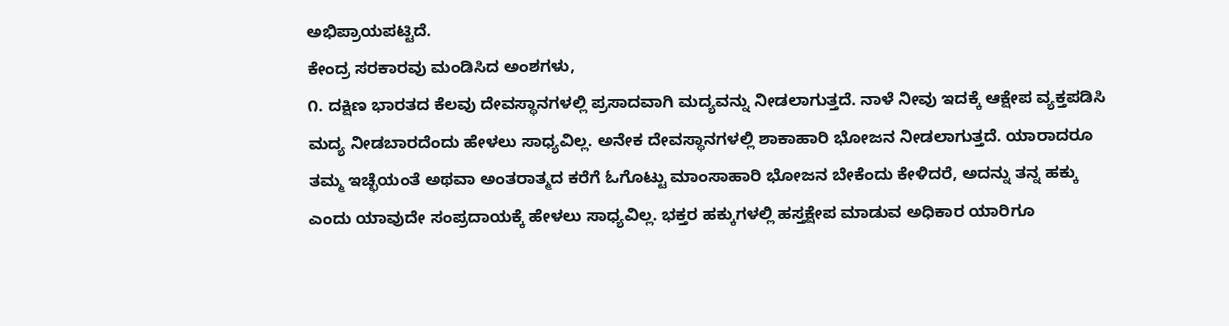ಅಭಿಪ್ರಾಯಪಟ್ಟಿದೆ.
ಕೇಂದ್ರ ಸರಕಾರವು ಮಂಡಿಸಿದ ಅಂಶಗಳು,
೧. ದಕ್ಷಿಣ ಭಾರತದ ಕೆಲವು ದೇವಸ್ಥಾನಗಳಲ್ಲಿ ಪ್ರಸಾದವಾಗಿ ಮದ್ಯವನ್ನು ನೀಡಲಾಗುತ್ತದೆ. ನಾಳೆ ನೀವು ಇದಕ್ಕೆ ಆಕ್ಷೇಪ ವ್ಯಕ್ತಪಡಿಸಿ ಮದ್ಯ ನೀಡಬಾರದೆಂದು ಹೇಳಲು ಸಾಧ್ಯವಿಲ್ಲ. ಅನೇಕ ದೇವಸ್ಥಾನಗಳಲ್ಲಿ ಶಾಕಾಹಾರಿ ಭೋಜನ ನೀಡಲಾಗುತ್ತದೆ. ಯಾರಾದರೂ ತಮ್ಮ ಇಚ್ಛೆಯಂತೆ ಅಥವಾ ಅಂತರಾತ್ಮದ ಕರೆಗೆ ಓಗೊಟ್ಟು ಮಾಂಸಾಹಾರಿ ಭೋಜನ ಬೇಕೆಂದು ಕೇಳಿದರೆ, ಅದನ್ನು ತನ್ನ ಹಕ್ಕು ಎಂದು ಯಾವುದೇ ಸಂಪ್ರದಾಯಕ್ಕೆ ಹೇಳಲು ಸಾಧ್ಯವಿಲ್ಲ. ಭಕ್ತರ ಹಕ್ಕುಗಳಲ್ಲಿ ಹಸ್ತಕ್ಷೇಪ ಮಾಡುವ ಅಧಿಕಾರ ಯಾರಿಗೂ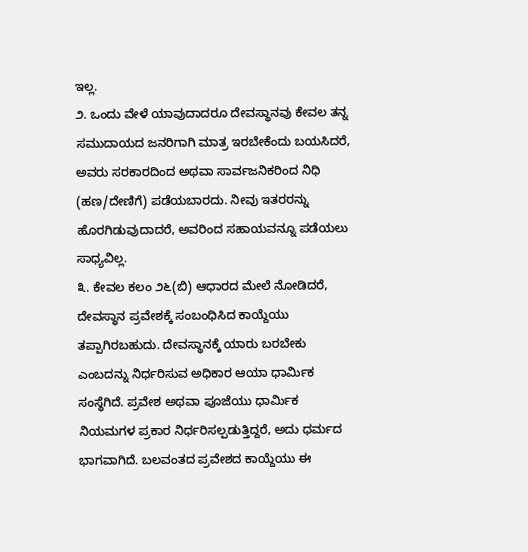ಇಲ್ಲ.
೨. ಒಂದು ವೇಳೆ ಯಾವುದಾದರೂ ದೇವಸ್ಥಾನವು ಕೇವಲ ತನ್ನ ಸಮುದಾಯದ ಜನರಿಗಾಗಿ ಮಾತ್ರ ಇರಬೇಕೆಂದು ಬಯಸಿದರೆ, ಅವರು ಸರಕಾರದಿಂದ ಅಥವಾ ಸಾರ್ವಜನಿಕರಿಂದ ನಿಧಿ (ಹಣ/ದೇಣಿಗೆ) ಪಡೆಯಬಾರದು. ನೀವು ಇತರರನ್ನು ಹೊರಗಿಡುವುದಾದರೆ, ಅವರಿಂದ ಸಹಾಯವನ್ನೂ ಪಡೆಯಲು ಸಾಧ್ಯವಿಲ್ಲ.
೩. ಕೇವಲ ಕಲಂ ೨೬(ಬಿ) ಆಧಾರದ ಮೇಲೆ ನೋಡಿದರೆ, ದೇವಸ್ಥಾನ ಪ್ರವೇಶಕ್ಕೆ ಸಂಬಂಧಿಸಿದ ಕಾಯ್ದೆಯು ತಪ್ಪಾಗಿರಬಹುದು. ದೇವಸ್ಥಾನಕ್ಕೆ ಯಾರು ಬರಬೇಕು ಎಂಬದನ್ನು ನಿರ್ಧರಿಸುವ ಅಧಿಕಾರ ಆಯಾ ಧಾರ್ಮಿಕ ಸಂಸ್ಥೆಗಿದೆ. ಪ್ರವೇಶ ಅಥವಾ ಪೂಜೆಯು ಧಾರ್ಮಿಕ ನಿಯಮಗಳ ಪ್ರಕಾರ ನಿರ್ಧರಿಸಲ್ಪಡುತ್ತಿದ್ದರೆ, ಅದು ಧರ್ಮದ ಭಾಗವಾಗಿದೆ. ಬಲವಂತದ ಪ್ರವೇಶದ ಕಾಯ್ದೆಯು ಈ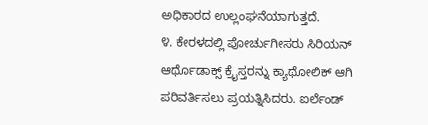ಅಧಿಕಾರದ ಉಲ್ಲಂಘನೆಯಾಗುತ್ತದೆ.
೪. ಕೇರಳದಲ್ಲಿ ಪೋರ್ಚುಗೀಸರು ಸಿರಿಯನ್ ಆರ್ಥೊಡಾಕ್ಸ್ ಕ್ರೈಸ್ತರನ್ನು ಕ್ಯಾಥೋಲಿಕ್ ಆಗಿ ಪರಿವರ್ತಿಸಲು ಪ್ರಯತ್ನಿಸಿದರು. ಐರ್ಲೆಂಡ್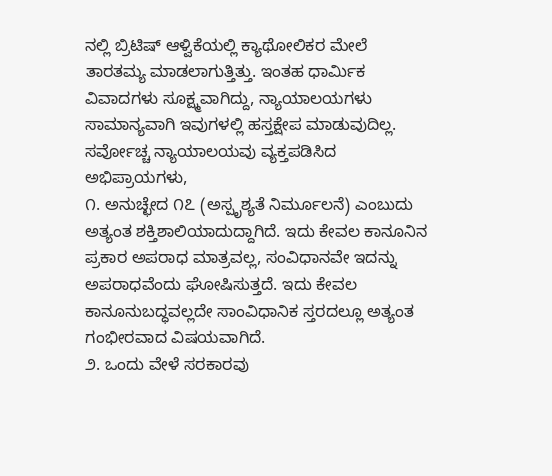ನಲ್ಲಿ ಬ್ರಿಟಿಷ್ ಆಳ್ವಿಕೆಯಲ್ಲಿ ಕ್ಯಾಥೋಲಿಕರ ಮೇಲೆ ತಾರತಮ್ಯ ಮಾಡಲಾಗುತ್ತಿತ್ತು. ಇಂತಹ ಧಾರ್ಮಿಕ ವಿವಾದಗಳು ಸೂಕ್ಷ್ಮವಾಗಿದ್ದು, ನ್ಯಾಯಾಲಯಗಳು ಸಾಮಾನ್ಯವಾಗಿ ಇವುಗಳಲ್ಲಿ ಹಸ್ತಕ್ಷೇಪ ಮಾಡುವುದಿಲ್ಲ.
ಸರ್ವೋಚ್ಚ ನ್ಯಾಯಾಲಯವು ವ್ಯಕ್ತಪಡಿಸಿದ ಅಭಿಪ್ರಾಯಗಳು,
೧. ಅನುಚ್ಛೇದ ೧೭ (ಅಸ್ಪೃಶ್ಯತೆ ನಿರ್ಮೂಲನೆ) ಎಂಬುದು ಅತ್ಯಂತ ಶಕ್ತಿಶಾಲಿಯಾದುದ್ದಾಗಿದೆ. ಇದು ಕೇವಲ ಕಾನೂನಿನ ಪ್ರಕಾರ ಅಪರಾಧ ಮಾತ್ರವಲ್ಲ, ಸಂವಿಧಾನವೇ ಇದನ್ನು ಅಪರಾಧವೆಂದು ಘೋಷಿಸುತ್ತದೆ. ಇದು ಕೇವಲ ಕಾನೂನುಬದ್ಧವಲ್ಲದೇ ಸಾಂವಿಧಾನಿಕ ಸ್ತರದಲ್ಲೂ ಅತ್ಯಂತ ಗಂಭೀರವಾದ ವಿಷಯವಾಗಿದೆ.
೨. ಒಂದು ವೇಳೆ ಸರಕಾರವು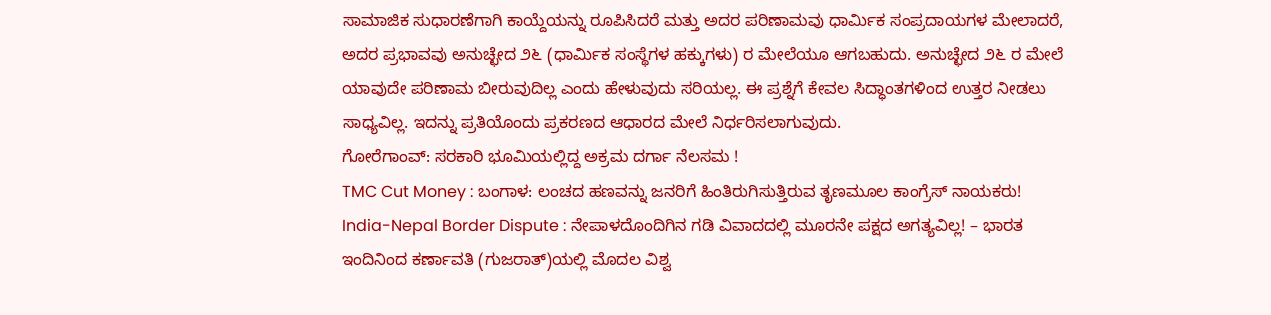ಸಾಮಾಜಿಕ ಸುಧಾರಣೆಗಾಗಿ ಕಾಯ್ದೆಯನ್ನು ರೂಪಿಸಿದರೆ ಮತ್ತು ಅದರ ಪರಿಣಾಮವು ಧಾರ್ಮಿಕ ಸಂಪ್ರದಾಯಗಳ ಮೇಲಾದರೆ, ಅದರ ಪ್ರಭಾವವು ಅನುಚ್ಛೇದ ೨೬ (ಧಾರ್ಮಿಕ ಸಂಸ್ಥೆಗಳ ಹಕ್ಕುಗಳು) ರ ಮೇಲೆಯೂ ಆಗಬಹುದು. ಅನುಚ್ಛೇದ ೨೬ ರ ಮೇಲೆ ಯಾವುದೇ ಪರಿಣಾಮ ಬೀರುವುದಿಲ್ಲ ಎಂದು ಹೇಳುವುದು ಸರಿಯಲ್ಲ. ಈ ಪ್ರಶ್ನೆಗೆ ಕೇವಲ ಸಿದ್ಧಾಂತಗಳಿಂದ ಉತ್ತರ ನೀಡಲು ಸಾಧ್ಯವಿಲ್ಲ. ಇದನ್ನು ಪ್ರತಿಯೊಂದು ಪ್ರಕರಣದ ಆಧಾರದ ಮೇಲೆ ನಿರ್ಧರಿಸಲಾಗುವುದು.
ಗೋರೆಗಾಂವ್: ಸರಕಾರಿ ಭೂಮಿಯಲ್ಲಿದ್ದ ಅಕ್ರಮ ದರ್ಗಾ ನೆಲಸಮ !
TMC Cut Money : ಬಂಗಾಳ: ಲಂಚದ ಹಣವನ್ನು ಜನರಿಗೆ ಹಿಂತಿರುಗಿಸುತ್ತಿರುವ ತೃಣಮೂಲ ಕಾಂಗ್ರೆಸ್ ನಾಯಕರು!
India-Nepal Border Dispute : ನೇಪಾಳದೊಂದಿಗಿನ ಗಡಿ ವಿವಾದದಲ್ಲಿ ಮೂರನೇ ಪಕ್ಷದ ಅಗತ್ಯವಿಲ್ಲ! – ಭಾರತ
ಇಂದಿನಿಂದ ಕರ್ಣಾವತಿ (ಗುಜರಾತ್)ಯಲ್ಲಿ ಮೊದಲ ವಿಶ್ವ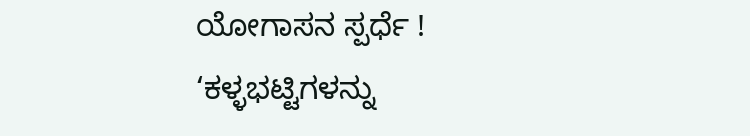ಯೋಗಾಸನ ಸ್ಪರ್ಧೆ !
‘ಕಳ್ಳಭಟ್ಟಿಗಳನ್ನು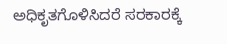ಅಧಿಕೃತಗೊಳಿಸಿದರೆ ಸರಕಾರಕ್ಕೆ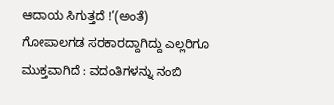ಆದಾಯ ಸಿಗುತ್ತದೆ !’(ಅಂತೆ)
ಗೋಪಾಲಗಡ ಸರಕಾರದ್ದಾಗಿದ್ದು ಎಲ್ಲರಿಗೂ ಮುಕ್ತವಾಗಿದೆ : ವದಂತಿಗಳನ್ನು ನಂಬಿ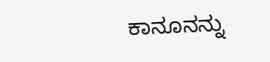ಕಾನೂನನ್ನು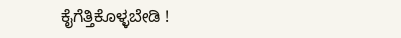ಕೈಗೆತ್ತಿಕೊಳ್ಳಬೇಡಿ !